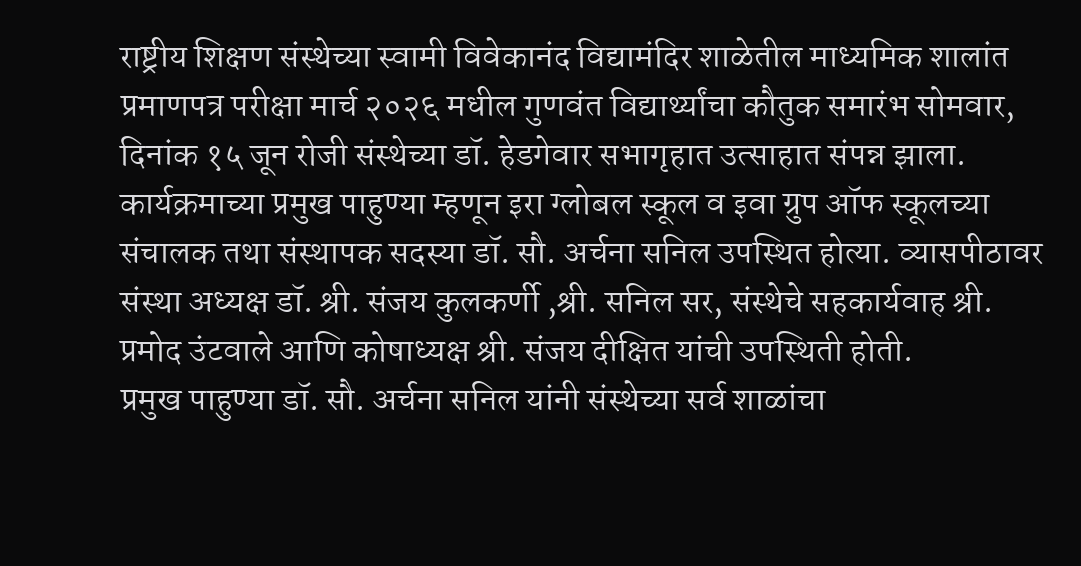राष्ट्रीय शिक्षण संस्थेच्या स्वामी विवेकानंद विद्यामंदिर शाळेतील माध्यमिक शालांत प्रमाणपत्र परीक्षा मार्च २०२६ मधील गुणवंत विद्यार्थ्यांचा कौतुक समारंभ सोमवार, दिनांक १५ जून रोजी संस्थेच्या डॉ. हेडगेवार सभागृहात उत्साहात संपन्न झाला.
कार्यक्रमाच्या प्रमुख पाहुण्या म्हणून इरा ग्लोबल स्कूल व इवा ग्रुप ऑफ स्कूलच्या संचालक तथा संस्थापक सदस्या डॉ. सौ. अर्चना सनिल उपस्थित होत्या. व्यासपीठावर संस्था अध्यक्ष डॉ. श्री. संजय कुलकर्णी ,श्री. सनिल सर, संस्थेचे सहकार्यवाह श्री. प्रमोद उंटवाले आणि कोषाध्यक्ष श्री. संजय दीक्षित यांची उपस्थिती होती.
प्रमुख पाहुण्या डॉ. सौ. अर्चना सनिल यांनी संस्थेच्या सर्व शाळांचा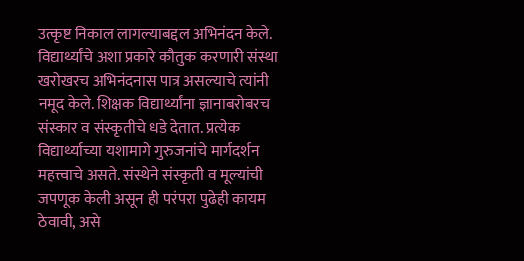उत्कृष्ट निकाल लागल्याबद्दल अभिनंदन केले. विद्यार्थ्यांचे अशा प्रकारे कौतुक करणारी संस्था खरोखरच अभिनंदनास पात्र असल्याचे त्यांनी नमूद केले. शिक्षक विद्यार्थ्यांना ज्ञानाबरोबरच संस्कार व संस्कृतीचे धडे देतात. प्रत्येक विद्यार्थ्याच्या यशामागे गुरुजनांचे मार्गदर्शन महत्त्वाचे असते. संस्थेने संस्कृती व मूल्यांची जपणूक केली असून ही परंपरा पुढेही कायम ठेवावी, असे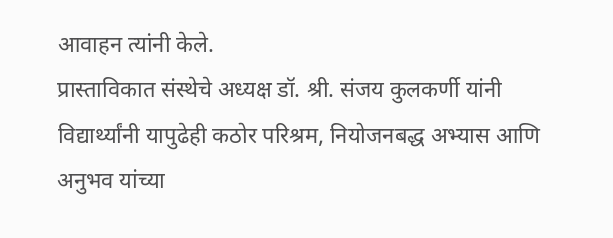आवाहन त्यांनी केले.
प्रास्ताविकात संस्थेचे अध्यक्ष डॉ. श्री. संजय कुलकर्णी यांनी विद्यार्थ्यांनी यापुढेही कठोर परिश्रम, नियोजनबद्ध अभ्यास आणि अनुभव यांच्या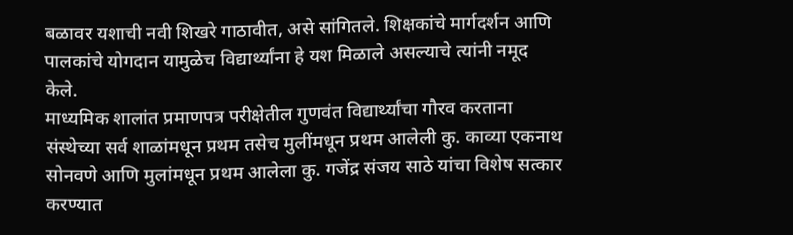बळावर यशाची नवी शिखरे गाठावीत, असे सांगितले. शिक्षकांचे मार्गदर्शन आणि पालकांचे योगदान यामुळेच विद्यार्थ्यांना हे यश मिळाले असल्याचे त्यांनी नमूद केले.
माध्यमिक शालांत प्रमाणपत्र परीक्षेतील गुणवंत विद्यार्थ्यांचा गौरव करताना संस्थेच्या सर्व शाळांमधून प्रथम तसेच मुलींमधून प्रथम आलेली कु. काव्या एकनाथ सोनवणे आणि मुलांमधून प्रथम आलेला कु. गजेंद्र संजय साठे यांचा विशेष सत्कार करण्यात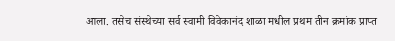आला. तसेच संस्थेच्या सर्व स्वामी विवेकानंद शाळा मधील प्रथम तीन क्रमांक प्राप्त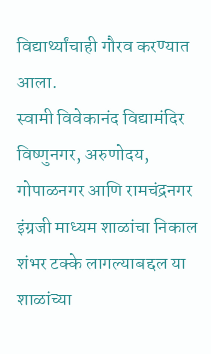विद्यार्थ्यांचाही गौरव करण्यात आला.
स्वामी विवेकानंद विद्यामंदिर विष्णुनगर, अरुणोदय, गोपाळनगर आणि रामचंद्रनगर इंग्रजी माध्यम शाळांचा निकाल शंभर टक्के लागल्याबद्दल या शाळांच्या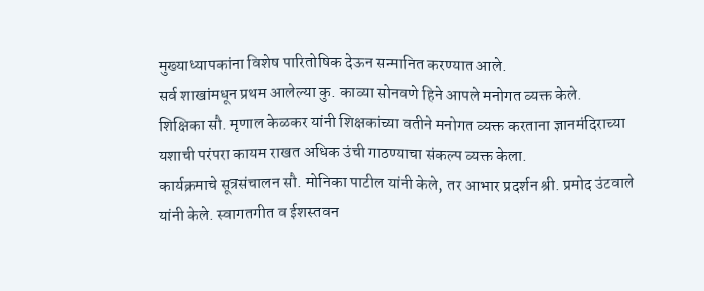मुख्याध्यापकांना विशेष पारितोषिक देऊन सन्मानित करण्यात आले.
सर्व शाखांमधून प्रथम आलेल्या कु. काव्या सोनवणे हिने आपले मनोगत व्यक्त केले.
शिक्षिका सौ. मृणाल केळकर यांनी शिक्षकांच्या वतीने मनोगत व्यक्त करताना ज्ञानमंदिराच्या यशाची परंपरा कायम राखत अधिक उंची गाठण्याचा संकल्प व्यक्त केला.
कार्यक्रमाचे सूत्रसंचालन सौ. मोनिका पाटील यांनी केले, तर आभार प्रदर्शन श्री. प्रमोद उंटवाले यांनी केले. स्वागतगीत व ईशस्तवन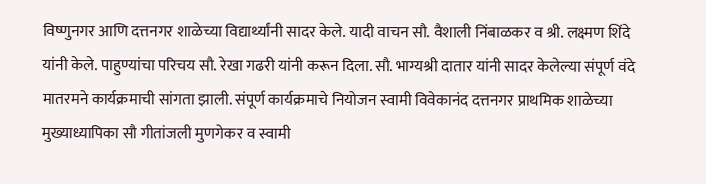विष्णुनगर आणि दत्तनगर शाळेच्या विद्यार्थ्यांनी सादर केले. यादी वाचन सौ. वैशाली निंबाळकर व श्री. लक्ष्मण शिंदे यांनी केले. पाहुण्यांचा परिचय सौ. रेखा गढरी यांनी करून दिला. सौ. भाग्यश्री दातार यांनी सादर केलेल्या संपूर्ण वंदे मातरमने कार्यक्रमाची सांगता झाली. संपूर्ण कार्यक्रमाचे नियोजन स्वामी विवेकानंद दत्तनगर प्राथमिक शाळेच्या मुख्याध्यापिका सौ गीतांजली मुणगेकर व स्वामी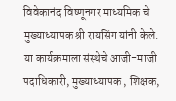विवेकानंद विष्णूनगर माध्यमिक चे मुख्याध्यापक श्री रायसिंग यांनी केले.
या कार्यक्रमाला संस्थेचे आजी-माजी पदाधिकारी, मुख्याध्यापक , शिक्षक,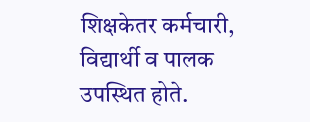शिक्षकेतर कर्मचारी, विद्यार्थी व पालक उपस्थित होते.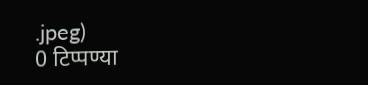.jpeg)
0 टिप्पण्या